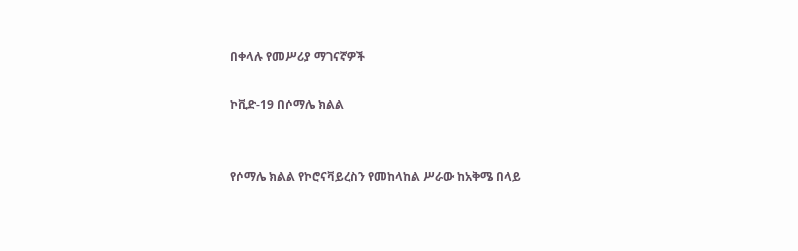በቀላሉ የመሥሪያ ማገናኛዎች

ኮቪድ-19 በሶማሌ ክልል


የሶማሌ ክልል የኮሮናቫይረስን የመከላከል ሥራው ከአቅሜ በላይ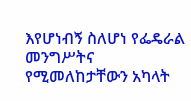እየሆነብኝ ስለሆነ የፌዴራል መንግሥትና የሚመለከታቸውን አካላት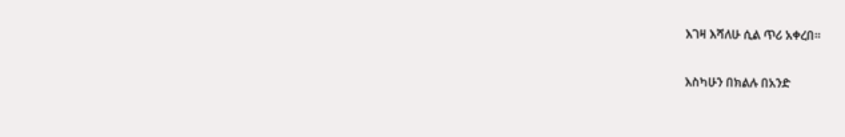እገዛ እሻለሁ ሲል ጥሪ አቀረበ።

እስካሁን በክልሉ በአንድ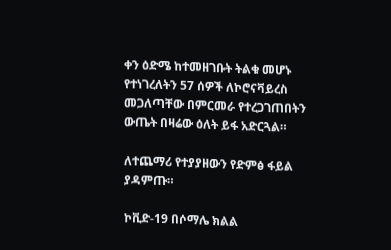ቀን ዕድሜ ከተመዘገቡት ትልቁ መሆኑ የተነገረለትን 57 ሰዎች ለኮሮናቫይረስ መጋለጣቸው በምርመራ የተረጋገጠበትን ውጤት በዛሬው ዕለት ይፋ አድርጓል።

ለተጨማሪ የተያያዘውን የድምፅ ፋይል ያዳምጡ።

ኮቪድ-19 በሶማሌ ክልል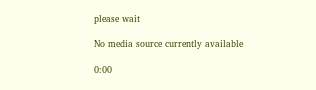please wait

No media source currently available

0:00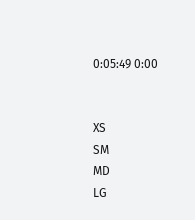0:05:49 0:00


XS
SM
MD
LG